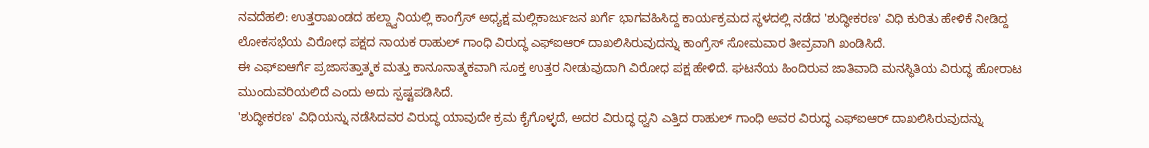ನವದೆಹಲಿ: ಉತ್ತರಾಖಂಡದ ಹಲ್ದ್ವಾನಿಯಲ್ಲಿ ಕಾಂಗ್ರೆಸ್ ಅಧ್ಯಕ್ಷ ಮಲ್ಲಿಕಾರ್ಜುಜನ ಖರ್ಗೆ ಭಾಗವಹಿಸಿದ್ದ ಕಾರ್ಯಕ್ರಮದ ಸ್ಥಳದಲ್ಲಿ ನಡೆದ 'ಶುದ್ಧೀಕರಣ' ವಿಧಿ ಕುರಿತು ಹೇಳಿಕೆ ನೀಡಿದ್ದ ಲೋಕಸಭೆಯ ವಿರೋಧ ಪಕ್ಷದ ನಾಯಕ ರಾಹುಲ್ ಗಾಂಧಿ ವಿರುದ್ಧ ಎಫ್ಐಆರ್ ದಾಖಲಿಸಿರುವುದನ್ನು ಕಾಂಗ್ರೆಸ್ ಸೋಮವಾರ ತೀವ್ರವಾಗಿ ಖಂಡಿಸಿದೆ.
ಈ ಎಫ್ಐಆರ್ಗೆ ಪ್ರಜಾಸತ್ತಾತ್ಮಕ ಮತ್ತು ಕಾನೂನಾತ್ಮಕವಾಗಿ ಸೂಕ್ತ ಉತ್ತರ ನೀಡುವುದಾಗಿ ವಿರೋಧ ಪಕ್ಷ ಹೇಳಿದೆ. ಘಟನೆಯ ಹಿಂದಿರುವ ಜಾತಿವಾದಿ ಮನಸ್ಥಿತಿಯ ವಿರುದ್ಧ ಹೋರಾಟ ಮುಂದುವರಿಯಲಿದೆ ಎಂದು ಅದು ಸ್ಪಷ್ಟಪಡಿಸಿದೆ.
'ಶುದ್ಧೀಕರಣ' ವಿಧಿಯನ್ನು ನಡೆಸಿದವರ ವಿರುದ್ಧ ಯಾವುದೇ ಕ್ರಮ ಕೈಗೊಳ್ಳದೆ, ಅದರ ವಿರುದ್ಧ ಧ್ವನಿ ಎತ್ತಿದ ರಾಹುಲ್ ಗಾಂಧಿ ಅವರ ವಿರುದ್ಧ ಎಫ್ಐಆರ್ ದಾಖಲಿಸಿರುವುದನ್ನು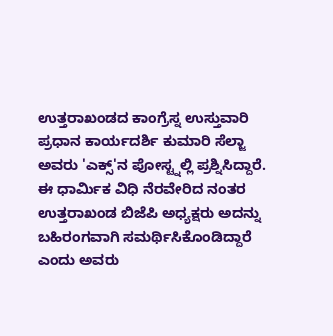ಉತ್ತರಾಖಂಡದ ಕಾಂಗ್ರೆಸ್ನ ಉಸ್ತುವಾರಿ ಪ್ರಧಾನ ಕಾರ್ಯದರ್ಶಿ ಕುಮಾರಿ ಸೆಲ್ಜಾ ಅವರು 'ಎಕ್ಸ್'ನ ಪೋಸ್ಟ್ನಲ್ಲಿ ಪ್ರಶ್ನಿಸಿದ್ದಾರೆ.
ಈ ಧಾರ್ಮಿಕ ವಿಧಿ ನೆರವೇರಿದ ನಂತರ ಉತ್ತರಾಖಂಡ ಬಿಜೆಪಿ ಅಧ್ಯಕ್ಷರು ಅದನ್ನು ಬಹಿರಂಗವಾಗಿ ಸಮರ್ಥಿಸಿಕೊಂಡಿದ್ದಾರೆ ಎಂದು ಅವರು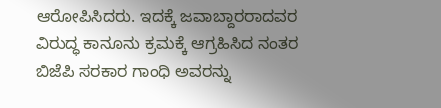ಆರೋಪಿಸಿದರು. ಇದಕ್ಕೆ ಜವಾಬ್ದಾರರಾದವರ ವಿರುದ್ಧ ಕಾನೂನು ಕ್ರಮಕ್ಕೆ ಆಗ್ರಹಿಸಿದ ನಂತರ ಬಿಜೆಪಿ ಸರಕಾರ ಗಾಂಧಿ ಅವರನ್ನು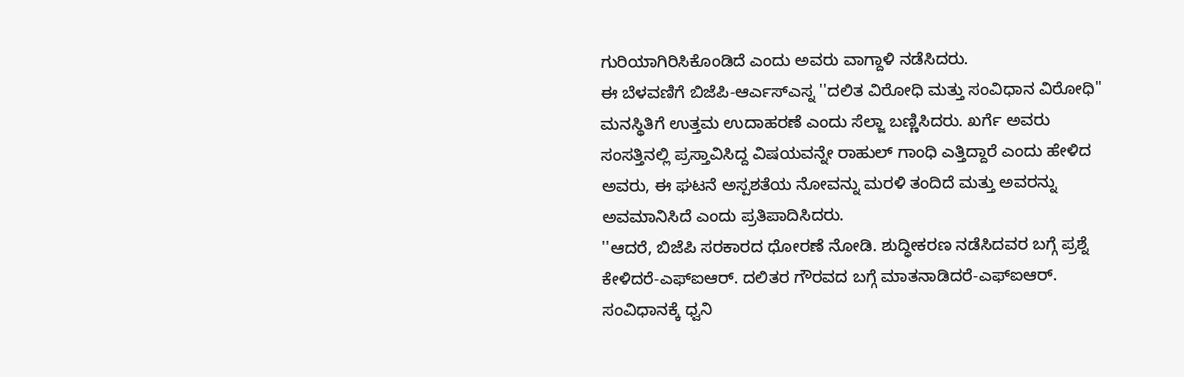ಗುರಿಯಾಗಿರಿಸಿಕೊಂಡಿದೆ ಎಂದು ಅವರು ವಾಗ್ದಾಳಿ ನಡೆಸಿದರು.
ಈ ಬೆಳವಣಿಗೆ ಬಿಜೆಪಿ-ಆರ್ಎಸ್ಎಸ್ನ ''ದಲಿತ ವಿರೋಧಿ ಮತ್ತು ಸಂವಿಧಾನ ವಿರೋಧಿ'' ಮನಸ್ಥಿತಿಗೆ ಉತ್ತಮ ಉದಾಹರಣೆ ಎಂದು ಸೆಲ್ಜಾ ಬಣ್ಣಿಸಿದರು. ಖರ್ಗೆ ಅವರು ಸಂಸತ್ತಿನಲ್ಲಿ ಪ್ರಸ್ತಾವಿಸಿದ್ದ ವಿಷಯವನ್ನೇ ರಾಹುಲ್ ಗಾಂಧಿ ಎತ್ತಿದ್ದಾರೆ ಎಂದು ಹೇಳಿದ ಅವರು, ಈ ಘಟನೆ ಅಸ್ಪಶತೆಯ ನೋವನ್ನು ಮರಳಿ ತಂದಿದೆ ಮತ್ತು ಅವರನ್ನು ಅವಮಾನಿಸಿದೆ ಎಂದು ಪ್ರತಿಪಾದಿಸಿದರು.
''ಆದರೆ, ಬಿಜೆಪಿ ಸರಕಾರದ ಧೋರಣೆ ನೋಡಿ. ಶುದ್ಧೀಕರಣ ನಡೆಸಿದವರ ಬಗ್ಗೆ ಪ್ರಶ್ನೆ ಕೇಳಿದರೆ-ಎಫ್ಐಆರ್. ದಲಿತರ ಗೌರವದ ಬಗ್ಗೆ ಮಾತನಾಡಿದರೆ-ಎಫ್ಐಆರ್. ಸಂವಿಧಾನಕ್ಕೆ ಧ್ವನಿ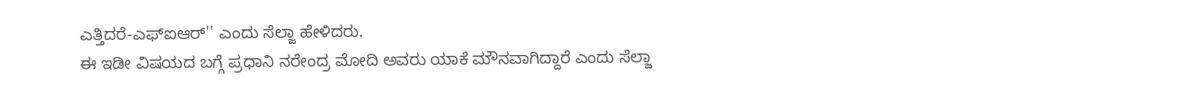ಎತ್ತಿದರೆ-ಎಫ್ಐಆರ್'' ಎಂದು ಸೆಲ್ಜಾ ಹೇಳಿದರು.
ಈ ಇಡೀ ವಿಷಯದ ಬಗ್ಗೆ ಪ್ರಧಾನಿ ನರೇಂದ್ರ ಮೋದಿ ಅವರು ಯಾಕೆ ಮೌನವಾಗಿದ್ದಾರೆ ಎಂದು ಸೆಲ್ಜಾ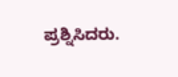ಪ್ರಶ್ನಿಸಿದರು.